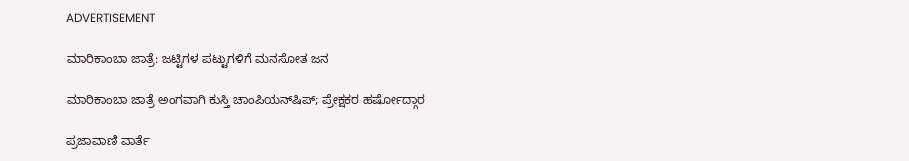ADVERTISEMENT

ಮಾರಿಕಾಂಬಾ ಜಾತ್ರೆ: ಜಟ್ಟಿಗಳ ಪಟ್ಟುಗಳಿಗೆ ಮನಸೋತ ಜನ

ಮಾರಿಕಾಂಬಾ ಜಾತ್ರೆ ಅಂಗವಾಗಿ ಕುಸ್ತಿ ಚಾಂಪಿಯನ್‌ಷಿಪ್‌; ಪ್ರೇಕ್ಷಕರ ಹರ್ಷೋದ್ಗಾರ

ಪ್ರಜಾವಾಣಿ ವಾರ್ತೆ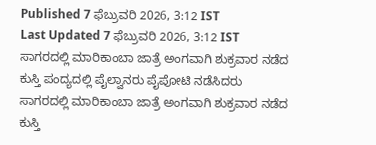Published 7 ಫೆಬ್ರುವರಿ 2026, 3:12 IST
Last Updated 7 ಫೆಬ್ರುವರಿ 2026, 3:12 IST
ಸಾಗರದಲ್ಲಿ ಮಾರಿಕಾಂಬಾ ಜಾತ್ರೆ ಅಂಗವಾಗಿ ಶುಕ್ರವಾರ ನಡೆದ ಕುಸ್ತಿ ಪಂದ್ಯದಲ್ಲಿ ಪೈಲ್ವಾನರು ಪೈಪೋಟಿ ನಡೆಸಿದರು
ಸಾಗರದಲ್ಲಿ ಮಾರಿಕಾಂಬಾ ಜಾತ್ರೆ ಅಂಗವಾಗಿ ಶುಕ್ರವಾರ ನಡೆದ ಕುಸ್ತಿ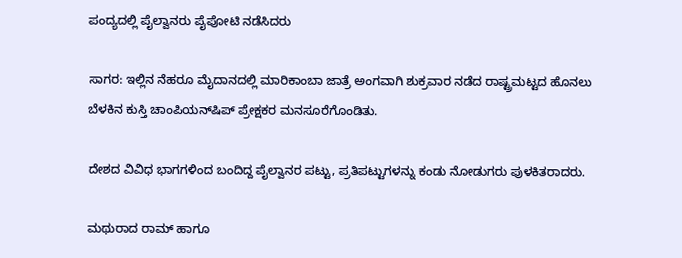ಪಂದ್ಯದಲ್ಲಿ ಪೈಲ್ವಾನರು ಪೈಪೋಟಿ ನಡೆಸಿದರು

ಸಾಗರ: ಇಲ್ಲಿನ ನೆಹರೂ ಮೈದಾನದಲ್ಲಿ ಮಾರಿಕಾಂಬಾ ಜಾತ್ರೆ ಅಂಗವಾಗಿ ಶುಕ್ರವಾರ ನಡೆದ ರಾಷ್ಟ್ರಮಟ್ಟದ ಹೊನಲು ಬೆಳಕಿನ ಕುಸ್ತಿ ಚಾಂಪಿಯನ್‌ಷಿಪ್‌ ಪ್ರೇಕ್ಷಕರ ಮನಸೂರೆಗೊಂಡಿತು.

ದೇಶದ ವಿವಿಧ ಭಾಗಗಳಿಂದ ಬಂದಿದ್ದ ಪೈಲ್ವಾನರ ಪಟ್ಟು, ಪ್ರತಿಪಟ್ಟುಗಳನ್ನು ಕಂಡು ನೋಡುಗರು ಪುಳಕಿತರಾದರು.

ಮಥುರಾದ ರಾಮ್ ಹಾಗೂ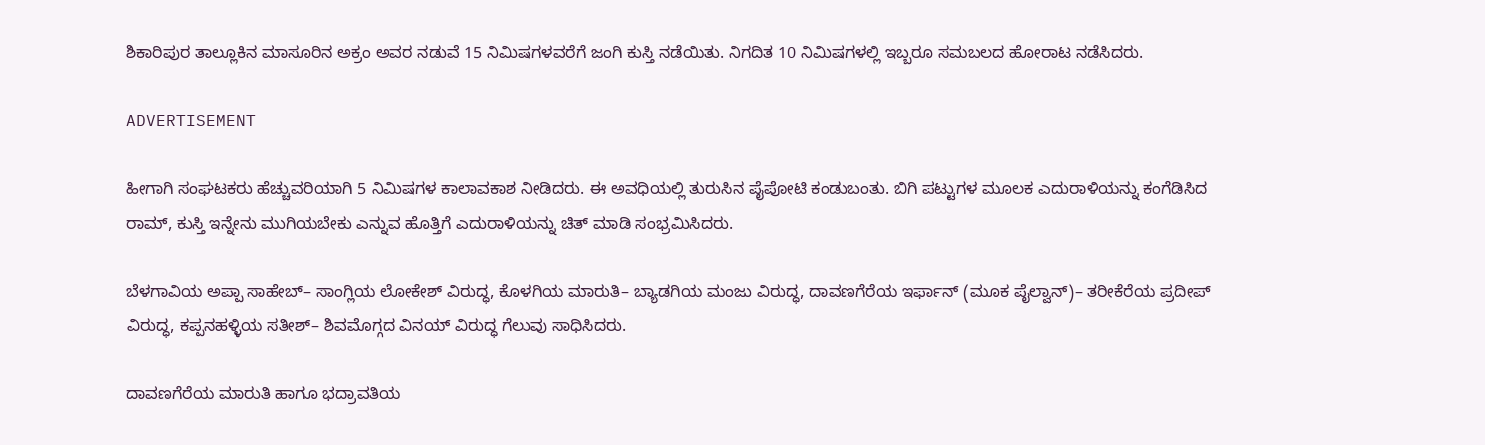ಶಿಕಾರಿಪುರ ತಾಲ್ಲೂಕಿನ ಮಾಸೂರಿನ ಅಕ್ರಂ ಅವರ ನಡುವೆ 15 ನಿಮಿಷಗಳವರೆಗೆ ಜಂಗಿ ಕುಸ್ತಿ ನಡೆಯಿತು. ನಿಗದಿತ 10 ನಿಮಿಷಗಳಲ್ಲಿ ಇಬ್ಬರೂ ಸಮಬಲದ ಹೋರಾಟ ನಡೆಸಿದರು.

ADVERTISEMENT

ಹೀಗಾಗಿ ಸಂಘಟಕರು ಹೆಚ್ಚುವರಿಯಾಗಿ 5 ನಿಮಿಷಗಳ ಕಾಲಾವಕಾಶ ನೀಡಿದರು. ಈ ಅವಧಿಯಲ್ಲಿ ತುರುಸಿನ ಪೈಪೋಟಿ ಕಂಡುಬಂತು. ಬಿಗಿ ಪಟ್ಟುಗಳ ಮೂಲಕ ಎದುರಾಳಿಯನ್ನು ಕಂಗೆಡಿಸಿದ ರಾಮ್, ಕುಸ್ತಿ ಇನ್ನೇನು ಮುಗಿಯಬೇಕು ಎನ್ನುವ ಹೊತ್ತಿಗೆ ಎದುರಾಳಿಯನ್ನು ಚಿತ್ ಮಾಡಿ ಸಂಭ್ರಮಿಸಿದರು.

ಬೆಳಗಾವಿಯ ಅಪ್ಪಾ ಸಾಹೇಬ್– ಸಾಂಗ್ಲಿಯ ಲೋಕೇಶ್ ವಿರುದ್ಧ, ಕೊಳಗಿಯ ಮಾರುತಿ– ಬ್ಯಾಡಗಿಯ ಮಂಜು ವಿರುದ್ಧ, ದಾವಣಗೆರೆಯ ಇರ್ಫಾನ್ (ಮೂಕ ಪೈಲ್ವಾನ್‌)– ತರೀಕೆರೆಯ ಪ್ರದೀಪ್ ವಿರುದ್ಧ, ಕಪ್ಪನಹಳ್ಳಿಯ ಸತೀಶ್– ಶಿವಮೊಗ್ಗದ ವಿನಯ್ ವಿರುದ್ಧ ಗೆಲುವು ಸಾಧಿಸಿದರು.

ದಾವಣಗೆರೆಯ ಮಾರುತಿ ಹಾಗೂ ಭದ್ರಾವತಿಯ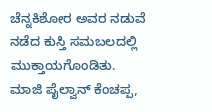ಚೆನ್ನಕಿಶೋರ ಅವರ ನಡುವೆ ನಡೆದ ಕುಸ್ತಿ ಸಮಬಲದಲ್ಲಿ ಮುಕ್ತಾಯಗೊಂಡಿತು. ಮಾಜಿ ಪೈಲ್ವಾನ್ ಕೆಂಚಪ್ಪ,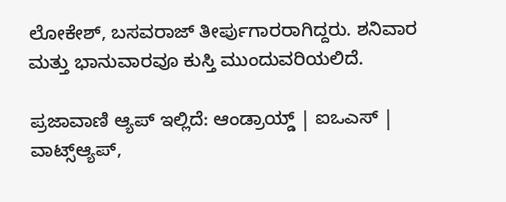ಲೋಕೇಶ್, ಬಸವರಾಜ್ ತೀರ್ಪುಗಾರರಾಗಿದ್ದರು. ಶನಿವಾರ ಮತ್ತು ಭಾನುವಾರವೂ ಕುಸ್ತಿ ಮುಂದುವರಿಯಲಿದೆ.

ಪ್ರಜಾವಾಣಿ ಆ್ಯಪ್ ಇಲ್ಲಿದೆ: ಆಂಡ್ರಾಯ್ಡ್ | ಐಒಎಸ್ | ವಾಟ್ಸ್ಆ್ಯಪ್,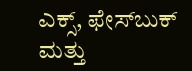ಎಕ್ಸ್, ಫೇಸ್‌ಬುಕ್ ಮತ್ತು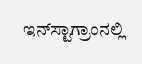ಇನ್‌ಸ್ಟಾಗ್ರಾಂನಲ್ಲಿ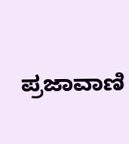ಪ್ರಜಾವಾಣಿ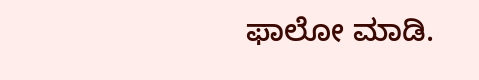ಫಾಲೋ ಮಾಡಿ.